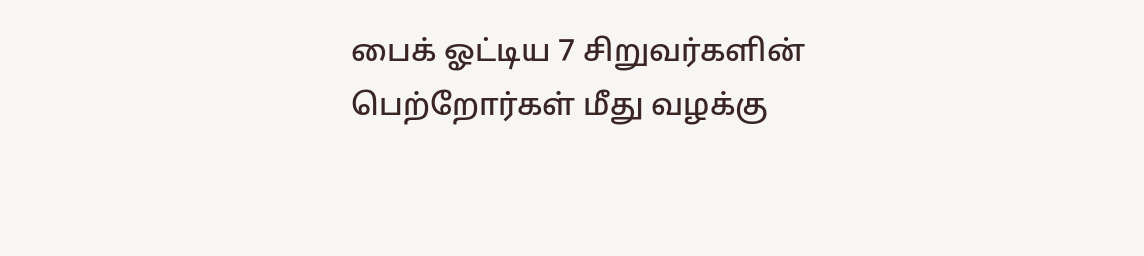பைக் ஓட்டிய 7 சிறுவர்களின் பெற்றோர்கள் மீது வழக்கு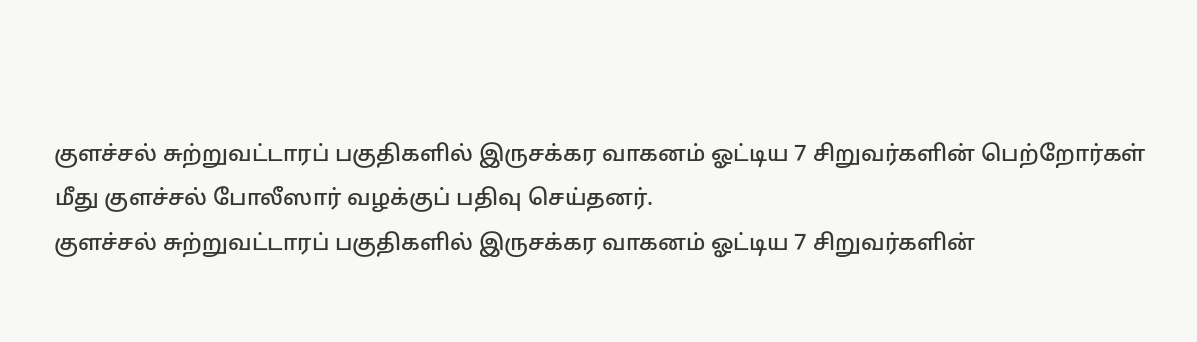குளச்சல் சுற்றுவட்டாரப் பகுதிகளில் இருசக்கர வாகனம் ஓட்டிய 7 சிறுவர்களின் பெற்றோர்கள் மீது குளச்சல் போலீஸார் வழக்குப் பதிவு செய்தனர்.
குளச்சல் சுற்றுவட்டாரப் பகுதிகளில் இருசக்கர வாகனம் ஓட்டிய 7 சிறுவர்களின்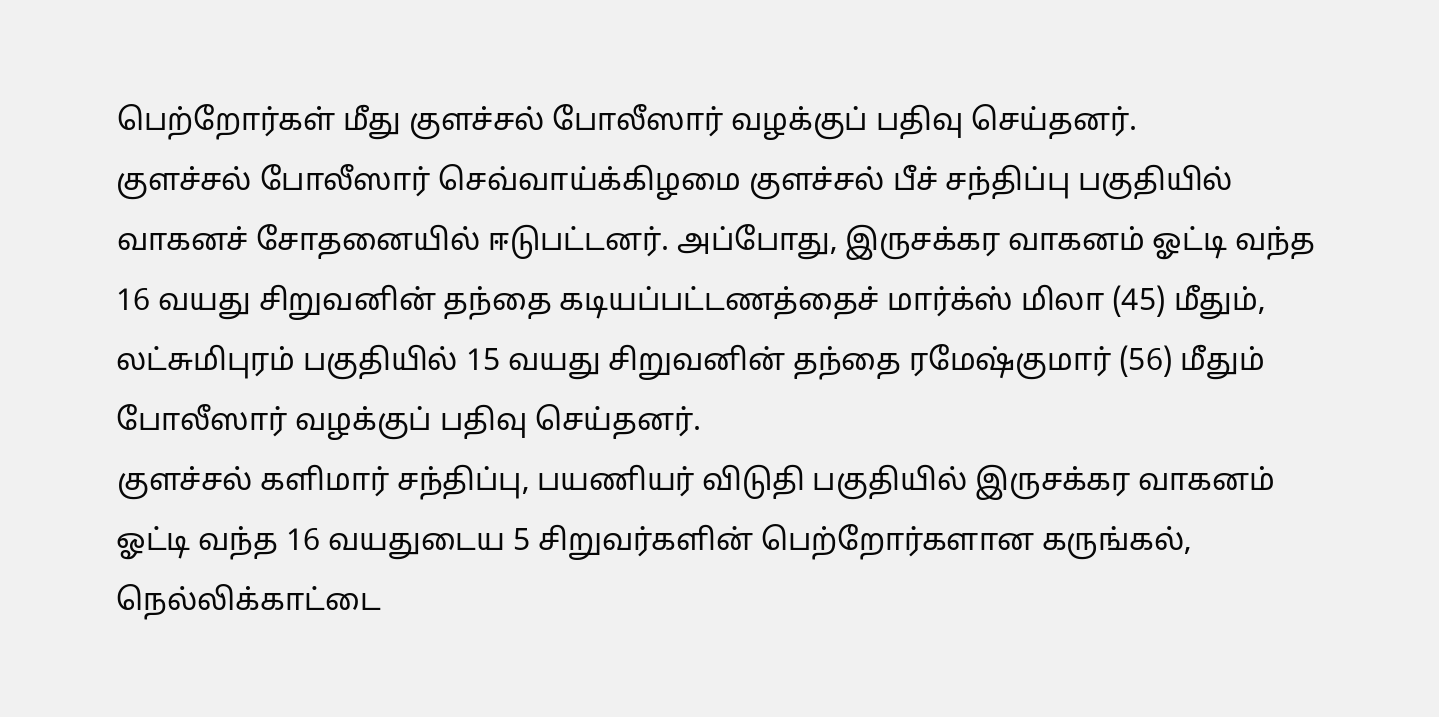பெற்றோர்கள் மீது குளச்சல் போலீஸார் வழக்குப் பதிவு செய்தனர்.
குளச்சல் போலீஸார் செவ்வாய்க்கிழமை குளச்சல் பீச் சந்திப்பு பகுதியில் வாகனச் சோதனையில் ஈடுபட்டனர். அப்போது, இருசக்கர வாகனம் ஓட்டி வந்த 16 வயது சிறுவனின் தந்தை கடியப்பட்டணத்தைச் மார்க்ஸ் மிலா (45) மீதும், லட்சுமிபுரம் பகுதியில் 15 வயது சிறுவனின் தந்தை ரமேஷ்குமார் (56) மீதும் போலீஸார் வழக்குப் பதிவு செய்தனர்.
குளச்சல் களிமார் சந்திப்பு, பயணியர் விடுதி பகுதியில் இருசக்கர வாகனம் ஓட்டி வந்த 16 வயதுடைய 5 சிறுவர்களின் பெற்றோர்களான கருங்கல், நெல்லிக்காட்டை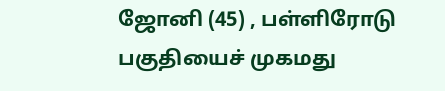ஜோனி (45) , பள்ளிரோடு பகுதியைச் முகமது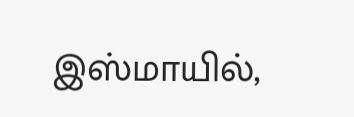இஸ்மாயில்,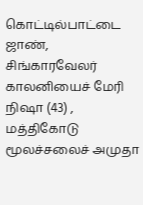கொட்டில்பாட்டை ஜாண், சிங்காரவேலர் காலனியைச் மேரி நிஷா (43) , மத்திகோடு மூலச்சலைச் அமுதா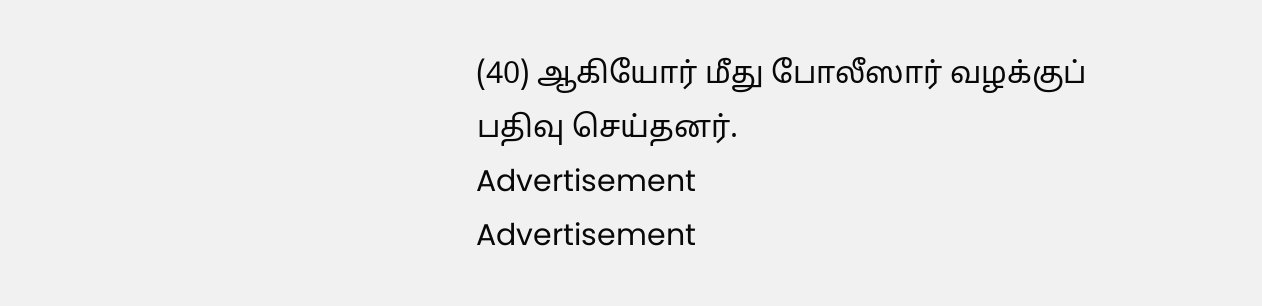(40) ஆகியோர் மீது போலீஸார் வழக்குப் பதிவு செய்தனர்.
Advertisement
Advertisement